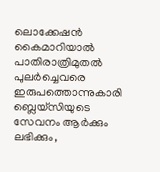ലൊക്കേഷന്‍ കൈമാറിയാല്‍ പാതിരാത്രിമുതല്‍ പുലര്‍ച്ചെവരെ ഇരുപത്തൊന്നുകാരി ബ്ലെയ്സിയുടെ സേവനം ആര്‍ക്കും ലഭിക്കും,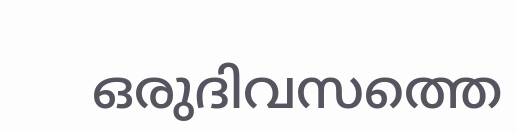ഒരുദിവസത്തെ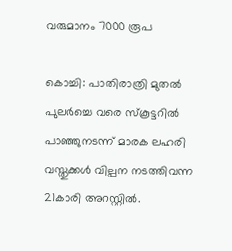വരുമാനം 7000 രൂപ

കൊച്ചി: പാതിരാത്രി മുതല്‍ പുലര്‍ച്ചെ വരെ സ്കൂട്ടറില്‍ പാഞ്ഞുനടന്ന് മാരക ലഹരി വസ്തുക്കള്‍ വില്പന നടത്തിവന്ന 21കാരി അറസ്റ്റില്‍.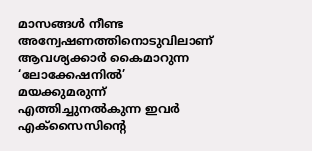മാസങ്ങള്‍ നീണ്ട അന്വേഷണത്തിനൊടുവിലാണ് ആവശ്യക്കാര്‍ കൈമാറുന്ന ‘ലോക്കേഷനില്‍’ മയക്കുമരുന്ന് എത്തിച്ചുനല്‍കുന്ന ഇവര്‍ എക്സൈസിന്റെ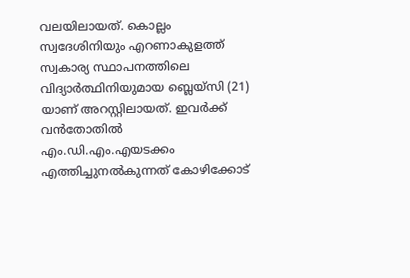വലയിലായത്. കൊല്ലം സ്വദേശിനിയും എറണാകുളത്ത് സ്വകാര്യ സ്ഥാപനത്തിലെ വിദ്യാര്‍ത്ഥിനിയുമായ ബ്ലെയ്സി (21) യാണ് അറസ്റ്റിലായത്. ഇവര്‍ക്ക് വന്‍തോതില്‍ എം.ഡി.എം.എയടക്കം എത്തിച്ചുനല്‍കുന്നത് കോഴിക്കോട്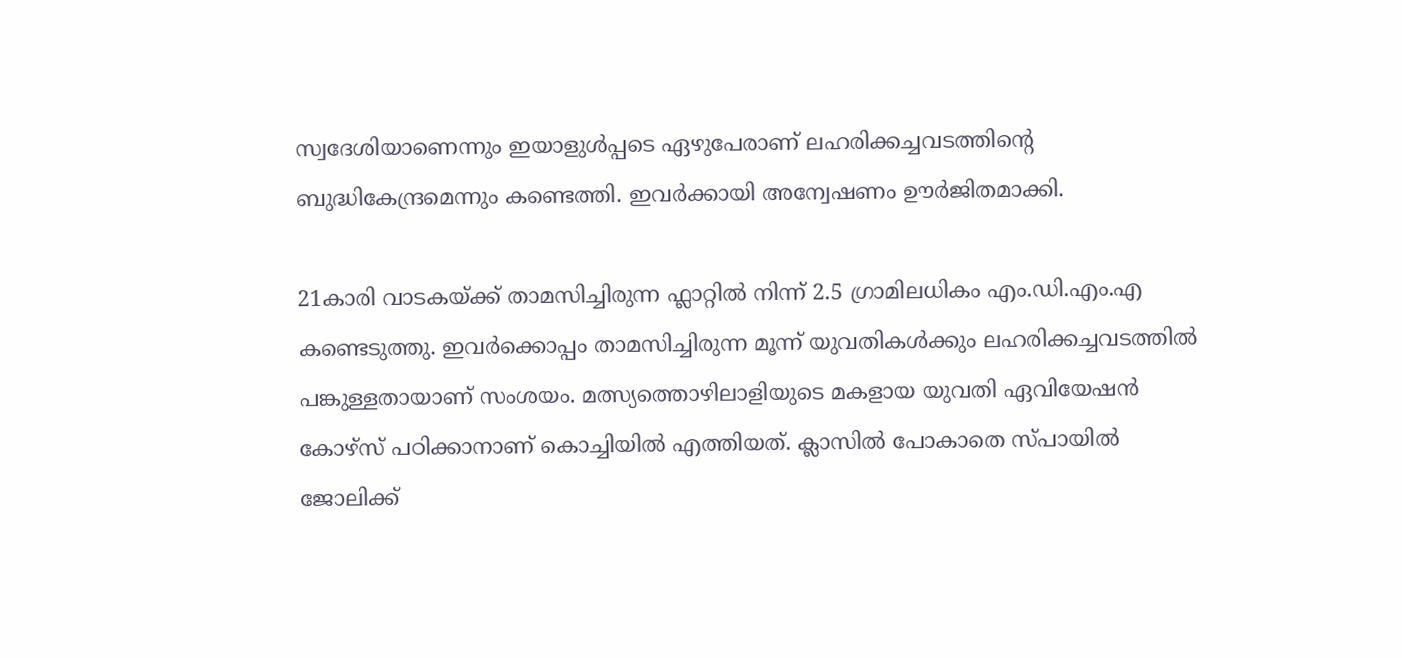സ്വദേശിയാണെന്നും ഇയാളുള്‍പ്പടെ ഏഴുപേരാണ് ലഹരിക്കച്ചവടത്തിന്റെ ബുദ്ധികേന്ദ്രമെന്നും കണ്ടെത്തി. ഇവര്‍ക്കായി അന്വേഷണം ഊര്‍ജിതമാക്കി.

21കാരി വാടകയ്ക്ക് താമസിച്ചിരുന്ന ഫ്ലാറ്റില്‍ നിന്ന് 2.5 ഗ്രാമിലധികം എം.ഡി.എം.എ കണ്ടെടുത്തു. ഇവര്‍ക്കൊപ്പം താമസിച്ചിരുന്ന മൂന്ന് യുവതികള്‍ക്കും ലഹരിക്കച്ചവടത്തില്‍ പങ്കുള്ളതായാണ് സംശയം. മത്സ്യത്തൊഴിലാളിയുടെ മകളായ യുവതി ഏവിയേഷന്‍ കോഴ്സ് പഠിക്കാനാണ് കൊച്ചിയില്‍ എത്തിയത്. ക്ലാസില്‍ പോകാതെ സ്പായില്‍ ജോലിക്ക്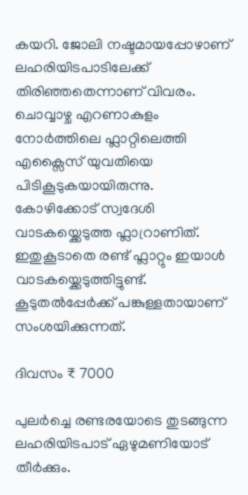കയറി. ജോലി നഷ്ടമായപ്പോഴാണ് ലഹരിയിടപാടിലേക്ക് തിരിഞ്ഞതെന്നാണ് വിവരം. ചൊവ്വാഴ്ച എറണാകുളം നോര്‍ത്തിലെ ഫ്ലാറ്റിലെത്തി എക്സൈസ് യുവതിയെ പിടികൂടുകയായിരുന്നു. കോഴിക്കോട് സ്വദേശി വാടകയ്ക്കെടുത്ത ഫ്ലാറ്രാണിത്. ഇതുകൂടാതെ രണ്ട് ഫ്ലാറ്റും ഇയാള്‍ വാടകയ്ക്കെടുത്തിട്ടുണ്ട്. കൂടുതല്‍പ്പേര്‍ക്ക് പങ്കുള്ളതായാണ് സംശയിക്കുന്നത്.

ദിവസം ₹ 7000

പുലര്‍ച്ചെ രണ്ടരയോടെ തുടങ്ങുന്ന ലഹരിയിടപാട് ഏഴുമണിയോട് തീര്‍ക്കും.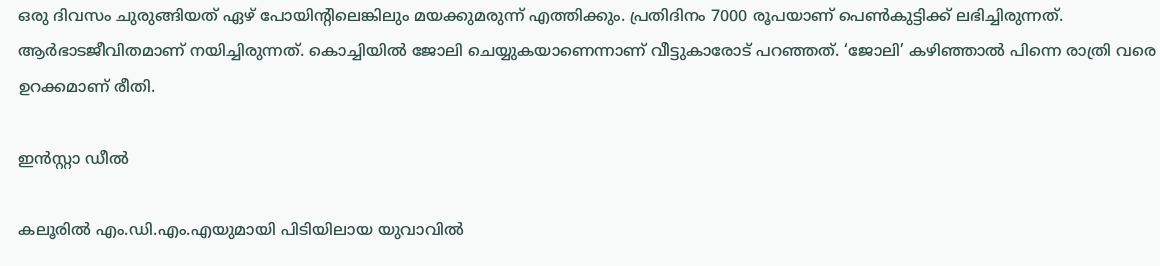ഒരു ദിവസം ചുരുങ്ങിയത് ഏഴ് പോയിന്റിലെങ്കിലും മയക്കുമരുന്ന് എത്തിക്കും. പ്രതിദിനം 7000 രൂപയാണ് പെണ്‍കുട്ടിക്ക് ലഭിച്ചിരുന്നത്. ആര്‍ഭാടജീവിതമാണ് നയിച്ചിരുന്നത്. കൊച്ചിയില്‍ ജോലി ചെയ്യുകയാണെന്നാണ് വീട്ടുകാരോട് പറഞ്ഞത്. ‘ജോലി’ കഴിഞ്ഞാല്‍ പിന്നെ രാത്രി വരെ ഉറക്കമാണ് രീതി.

ഇന്‍സ്റ്റാ ഡീല്‍

കലൂരില്‍ എം.ഡി.എം.എയുമായി പിടിയിലായ യുവാവില്‍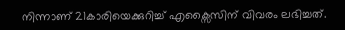നിന്നാണ് 21കാരിയെക്കുറിച്ച്‌ എക്സൈസിന് വിവരം ലഭിച്ചത്.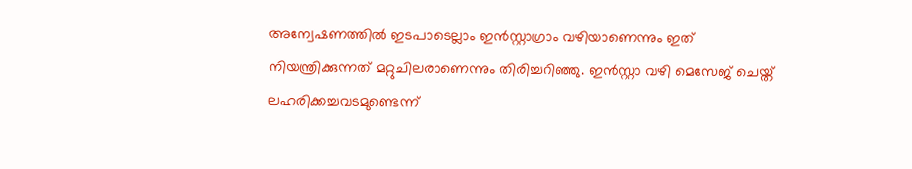അന്വേഷണത്തില്‍ ഇടപാടെല്ലാം ഇന്‍സ്റ്റാഗ്രാം വഴിയാണെന്നും ഇത് നിയന്ത്രിക്കുന്നത് മറ്റുചിലരാണെന്നും തിരിച്ചറിഞ്ഞു. ഇന്‍സ്റ്റാ വഴി മെസേജ് ചെയ്ത് ലഹരിക്കച്ചവടമുണ്ടെന്ന്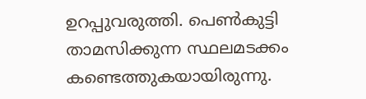ഉറപ്പുവരുത്തി. പെണ്‍കുട്ടി താമസിക്കുന്ന സ്ഥലമടക്കം കണ്ടെത്തുകയായിരുന്നു.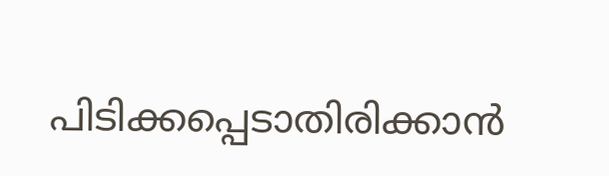പിടിക്കപ്പെടാതിരിക്കാന്‍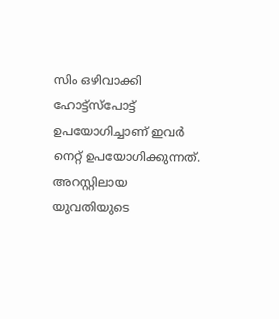സിം ഒഴിവാക്കി ഹോട്ട്സ്പോട്ട് ഉപയോഗിച്ചാണ് ഇവര്‍ നെറ്റ് ഉപയോഗിക്കുന്നത്. അറസ്റ്റിലായ യുവതിയുടെ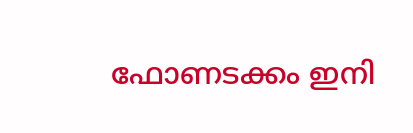ഫോണടക്കം ഇനി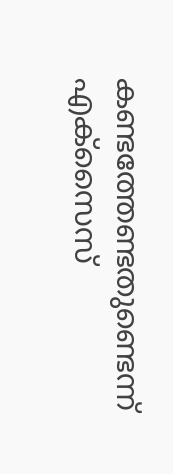കണ്ടത്തേണ്ടതുണ്ടെന്ന് എക്സൈസ്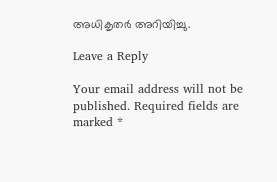അധികൃതര്‍ അറിയിച്ചു.

Leave a Reply

Your email address will not be published. Required fields are marked *